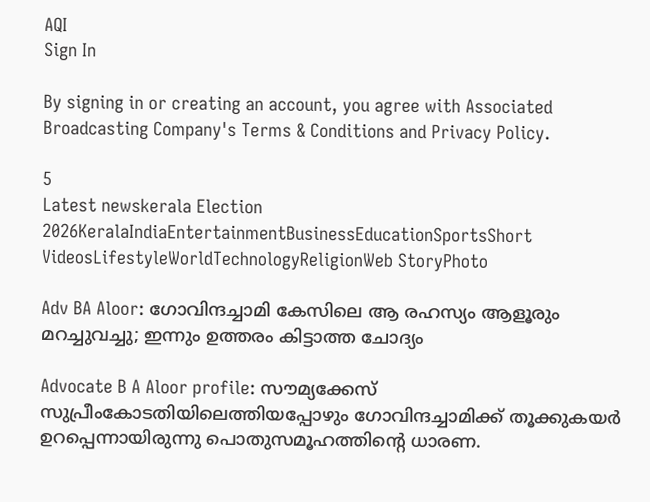AQI
Sign In

By signing in or creating an account, you agree with Associated Broadcasting Company's Terms & Conditions and Privacy Policy.

5
Latest newskerala Election 2026KeralaIndiaEntertainmentBusinessEducationSportsShort VideosLifestyleWorldTechnologyReligionWeb StoryPhoto

Adv BA Aloor: ഗോവിന്ദച്ചാമി കേസിലെ ആ രഹസ്യം ആളൂരും മറച്ചുവച്ചു; ഇന്നും ഉത്തരം കിട്ടാത്ത ചോദ്യം

Advocate B A Aloor profile: സൗമ്യക്കേസ് സുപ്രീംകോടതിയിലെത്തിയപ്പോഴും ഗോവിന്ദച്ചാമിക്ക് തൂക്കുകയര്‍ ഉറപ്പെന്നായിരുന്നു പൊതുസമൂഹത്തിന്റെ ധാരണ.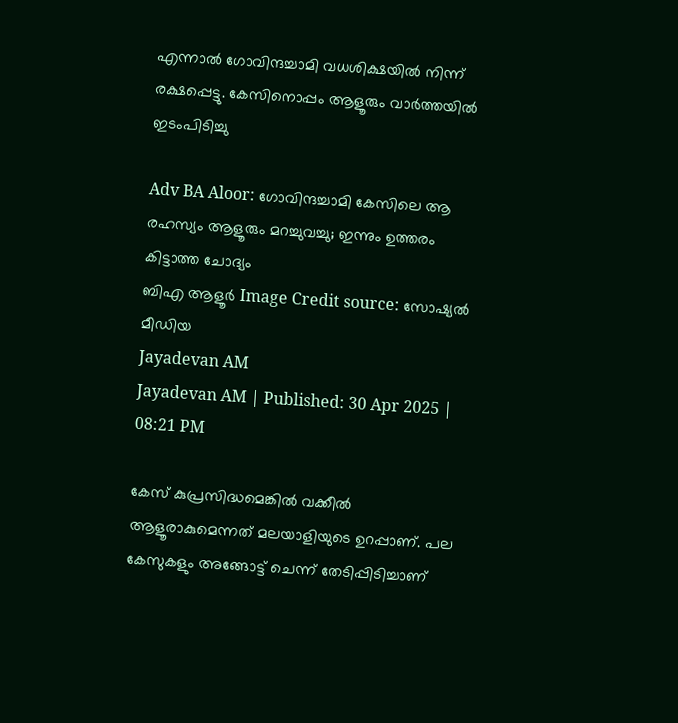എന്നാല്‍ ഗോവിന്ദച്ചാമി വധശിക്ഷയില്‍ നിന്ന് രക്ഷപ്പെട്ടു. കേസിനൊപ്പം ആളൂരും വാര്‍ത്തയില്‍ ഇടംപിടിച്ചു

Adv BA Aloor: ഗോവിന്ദച്ചാമി കേസിലെ ആ രഹസ്യം ആളൂരും മറച്ചുവച്ചു; ഇന്നും ഉത്തരം കിട്ടാത്ത ചോദ്യം
ബിഎ ആളൂര്‍ Image Credit source: സോഷ്യല്‍ മീഡിയ
Jayadevan AM
Jayadevan AM | Published: 30 Apr 2025 | 08:21 PM

കേസ് കുപ്രസിദ്ധമെങ്കില്‍ വക്കീല്‍ ആളൂരാകുമെന്നത് മലയാളിയുടെ ഉറപ്പാണ്. പല കേസുകളും അങ്ങോട്ട് ചെന്ന് തേടിപ്പിടിച്ചാണ്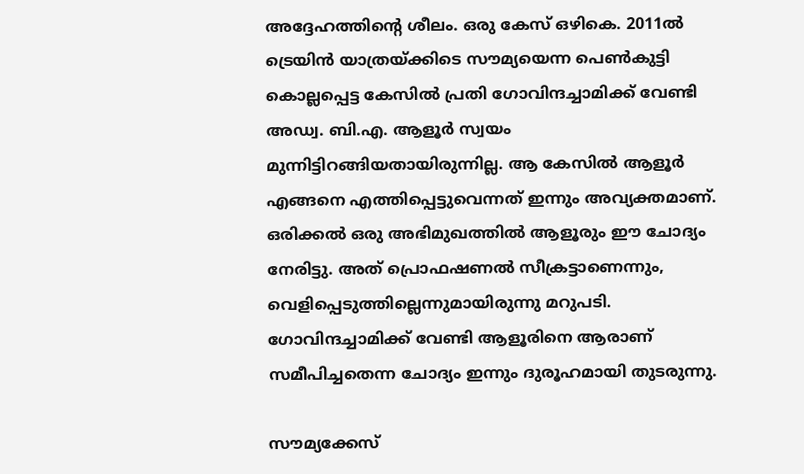അദ്ദേഹത്തിന്റെ ശീലം. ഒരു കേസ് ഒഴികെ. 2011ല്‍ ട്രെയിന്‍ യാത്രയ്ക്കിടെ സൗമ്യയെന്ന പെണ്‍കുട്ടി കൊല്ലപ്പെട്ട കേസില്‍ പ്രതി ഗോവിന്ദച്ചാമിക്ക് വേണ്ടി അഡ്വ. ബി.എ. ആളൂര്‍ സ്വയം മുന്നിട്ടിറങ്ങിയതായിരുന്നില്ല. ആ കേസില്‍ ആളൂര്‍ എങ്ങനെ എത്തിപ്പെട്ടുവെന്നത് ഇന്നും അവ്യക്തമാണ്. ഒരിക്കല്‍ ഒരു അഭിമുഖത്തില്‍ ആളൂരും ഈ ചോദ്യം നേരിട്ടു. അത് പ്രൊഫഷണല്‍ സീക്രട്ടാണെന്നും, വെളിപ്പെടുത്തില്ലെന്നുമായിരുന്നു മറുപടി. ഗോവിന്ദച്ചാമിക്ക് വേണ്ടി ആളൂരിനെ ആരാണ് സമീപിച്ചതെന്ന ചോദ്യം ഇന്നും ദുരൂഹമായി തുടരുന്നു.

സൗമ്യക്കേസ്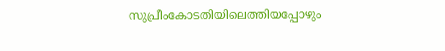സുപ്രീംകോടതിയിലെത്തിയപ്പോഴും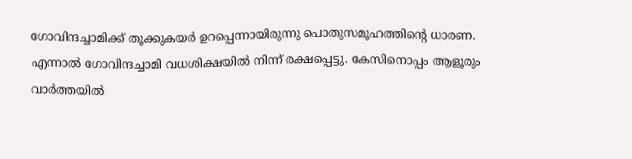ഗോവിന്ദച്ചാമിക്ക് തൂക്കുകയര്‍ ഉറപ്പെന്നായിരുന്നു പൊതുസമൂഹത്തിന്റെ ധാരണ. എന്നാല്‍ ഗോവിന്ദച്ചാമി വധശിക്ഷയില്‍ നിന്ന് രക്ഷപ്പെട്ടു. കേസിനൊപ്പം ആളൂരും വാര്‍ത്തയില്‍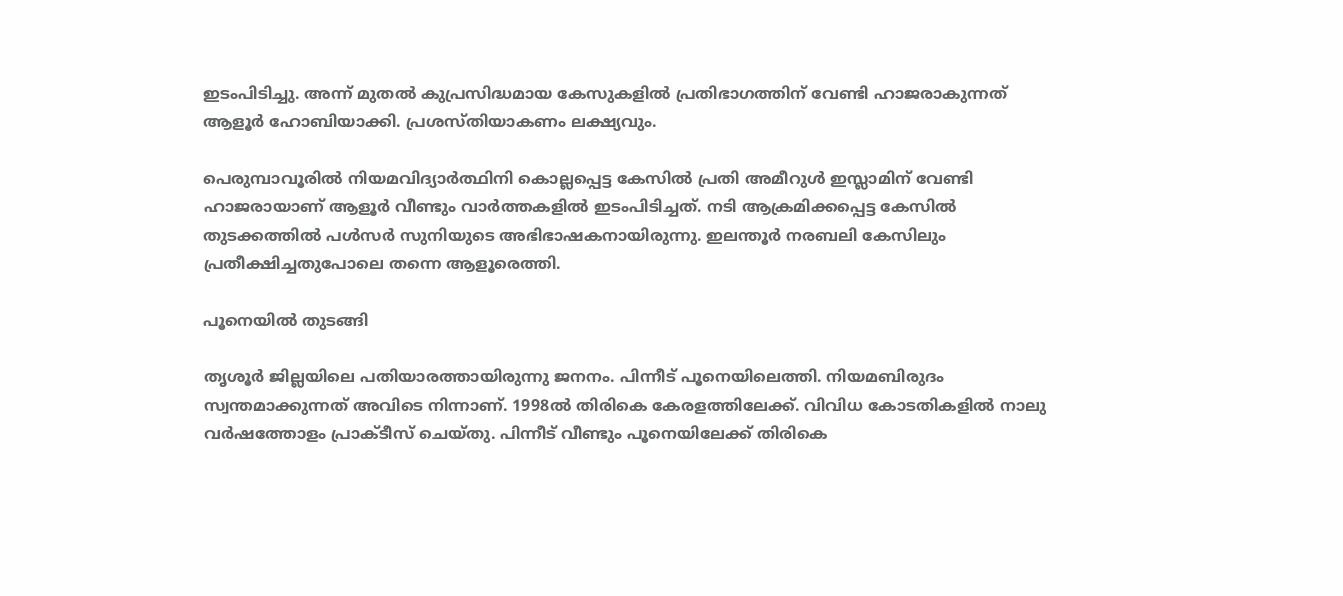ഇടംപിടിച്ചു. അന്ന് മുതല്‍ കുപ്രസിദ്ധമായ കേസുകളില്‍ പ്രതിഭാഗത്തിന് വേണ്ടി ഹാജരാകുന്നത് ആളൂര്‍ ഹോബിയാക്കി. പ്രശസ്തിയാകണം ലക്ഷ്യവും.

പെരുമ്പാവൂരില്‍ നിയമവിദ്യാര്‍ത്ഥിനി കൊല്ലപ്പെട്ട കേസില്‍ പ്രതി അമീറുള്‍ ഇസ്ലാമിന് വേണ്ടി ഹാജരായാണ് ആളൂര്‍ വീണ്ടും വാര്‍ത്തകളില്‍ ഇടംപിടിച്ചത്. നടി ആക്രമിക്കപ്പെട്ട കേസിൽ തുടക്കത്തില്‍ പള്‍സര്‍ സുനിയുടെ അഭിഭാഷകനായിരുന്നു. ഇലന്തൂര്‍ നരബലി കേസിലും പ്രതീക്ഷിച്ചതുപോലെ തന്നെ ആളൂരെത്തി.

പൂനെയില്‍ തുടങ്ങി

തൃശൂര്‍ ജില്ലയിലെ പതിയാരത്തായിരുന്നു ജനനം. പിന്നീട് പൂനെയിലെത്തി. നിയമബിരുദം സ്വന്തമാക്കുന്നത് അവിടെ നിന്നാണ്. 1998ല്‍ തിരികെ കേരളത്തിലേക്ക്. വിവിധ കോടതികളില്‍ നാലു വര്‍ഷത്തോളം പ്രാക്ടീസ് ചെയ്തു. പിന്നീട് വീണ്ടും പൂനെയിലേക്ക് തിരികെ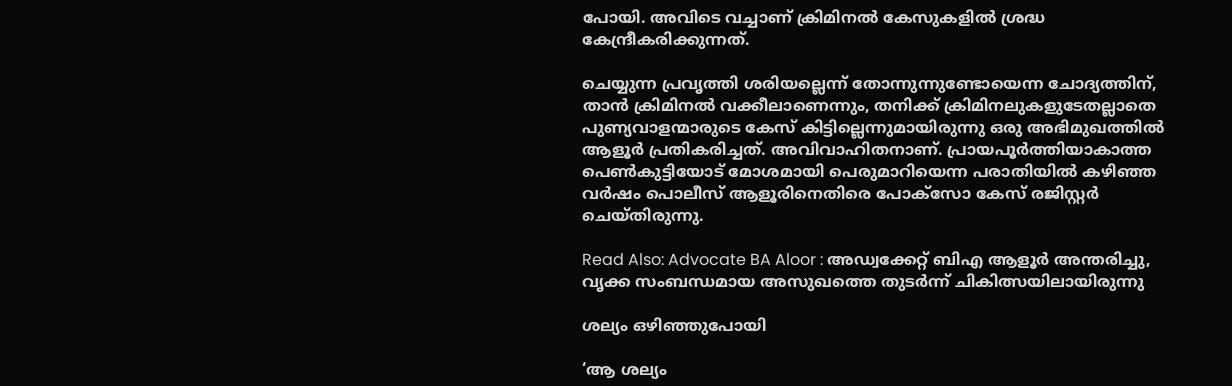പോയി. അവിടെ വച്ചാണ് ക്രിമിനല്‍ കേസുകളില്‍ ശ്രദ്ധ കേന്ദ്രീകരിക്കുന്നത്.

ചെയ്യുന്ന പ്രവൃത്തി ശരിയല്ലെന്ന് തോന്നുന്നുണ്ടോയെന്ന ചോദ്യത്തിന്, താന്‍ ക്രിമിനല്‍ വക്കീലാണെന്നും, തനിക്ക് ക്രിമിനലുകളുടേതല്ലാതെ പുണ്യവാളന്മാരുടെ കേസ് കിട്ടില്ലെന്നുമായിരുന്നു ഒരു അഭിമുഖത്തില്‍ ആളൂര്‍ പ്രതികരിച്ചത്. അവിവാഹിതനാണ്. പ്രായപൂര്‍ത്തിയാകാത്ത പെണ്‍കുട്ടിയോട് മോശമായി പെരുമാറിയെന്ന പരാതിയില്‍ കഴിഞ്ഞ വര്‍ഷം പൊലീസ് ആളൂരിനെതിരെ പോക്‌സോ കേസ് രജിസ്റ്റര്‍ ചെയ്തിരുന്നു.

Read Also: Advocate BA Aloor : അഡ്വക്കേറ്റ് ബിഎ ആളൂർ അന്തരിച്ചു, വൃക്ക സംബന്ധമായ അസുഖത്തെ തുടർന്ന് ചികിത്സയിലായിരുന്നു

ശല്യം ഒഴിഞ്ഞുപോയി

‘ആ ശല്യം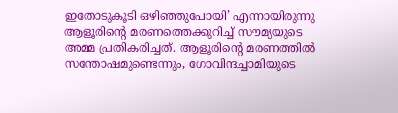ഇതോടുകൂടി ഒഴിഞ്ഞുപോയി’ എന്നായിരുന്നു ആളൂരിന്റെ മരണത്തെക്കുറിച്ച് സൗമ്യയുടെ അമ്മ പ്രതികരിച്ചത്. ആളൂരിന്റെ മരണത്തില്‍ സന്തോഷമുണ്ടെന്നും, ഗോവിന്ദച്ചാമിയുടെ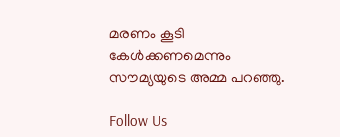മരണം കൂടി കേള്‍ക്കണമെന്നും സൗമ്യയുടെ അമ്മ പറഞ്ഞു.

Follow Us